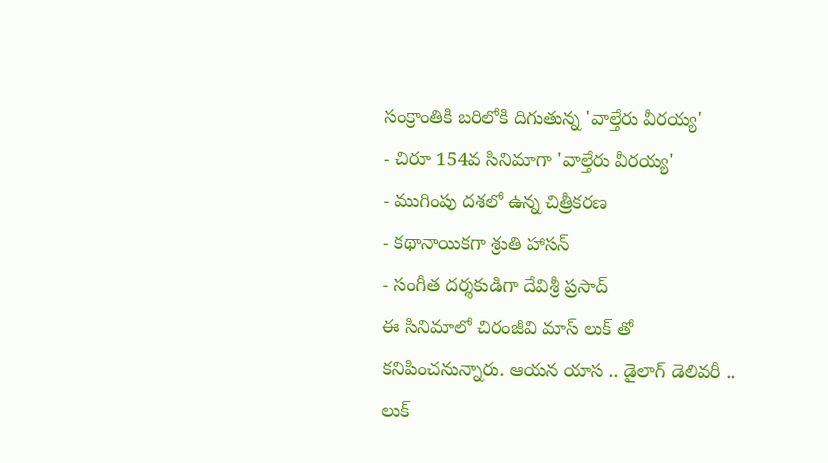సంక్రాంతికి బరిలోకి దిగుతున్న 'వాల్తేరు వీరయ్య'
- చిరూ 154వ సినిమాగా 'వాల్తేరు వీరయ్య'
- ముగింపు దశలో ఉన్న చిత్రీకరణ
- కథానాయికగా శ్రుతి హాసన్
- సంగీత దర్శకుడిగా దేవిశ్రీ ప్రసాద్
ఈ సినిమాలో చిరంజీవి మాస్ లుక్ తో కనిపించనున్నారు. ఆయన యాస .. డైలాగ్ డెలివరీ .. లుక్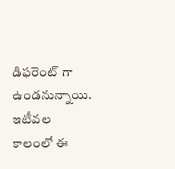డిఫరెంట్ గా ఉండనున్నాయి. ఇటీవల కాలంలో ఈ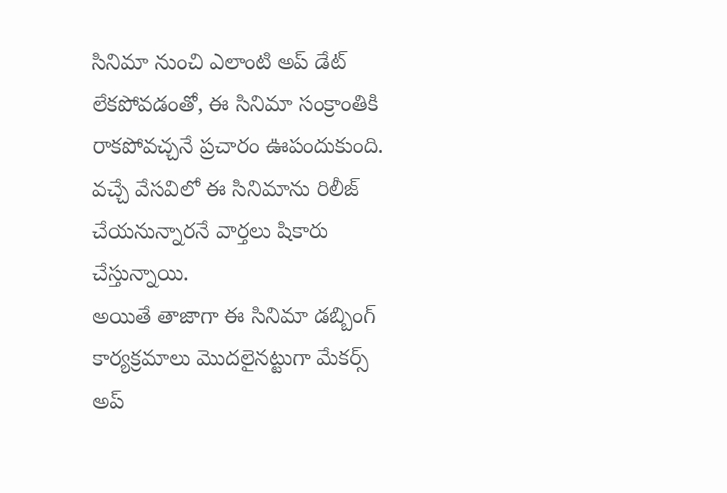సినిమా నుంచి ఎలాంటి అప్ డేట్ లేకపోవడంతో, ఈ సినిమా సంక్రాంతికి రాకపోవచ్చనే ప్రచారం ఊపందుకుంది. వచ్చే వేసవిలో ఈ సినిమాను రిలీజ్ చేయనున్నారనే వార్తలు షికారు చేస్తున్నాయి.
అయితే తాజాగా ఈ సినిమా డబ్బింగ్ కార్యక్రమాలు మొదలైనట్టుగా మేకర్స్ అప్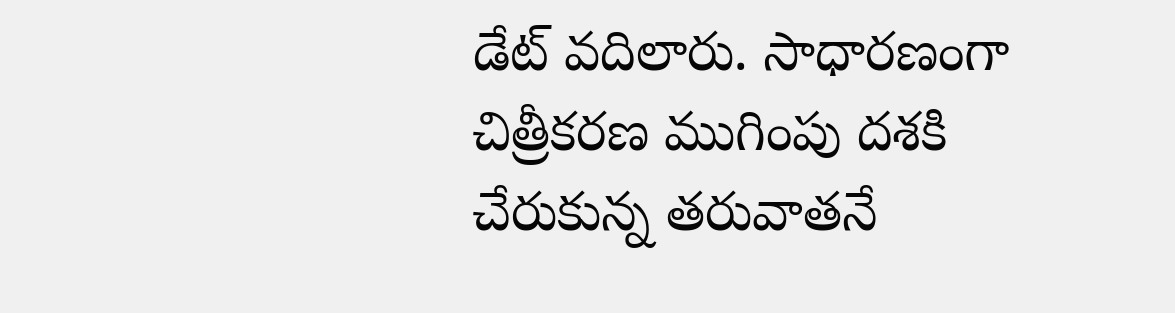డేట్ వదిలారు. సాధారణంగా చిత్రీకరణ ముగింపు దశకి చేరుకున్న తరువాతనే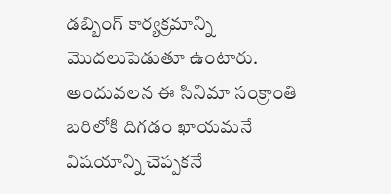డబ్బింగ్ కార్యక్రమాన్ని మొదలుపెడుతూ ఉంటారు. అందువలన ఈ సినిమా సంక్రాంతి బరిలోకి దిగడం ఖాయమనే విషయాన్ని చెప్పకనే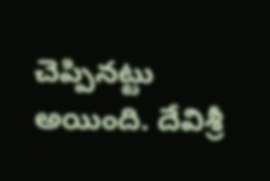చెప్పినట్టు అయింది. దేవిశ్రీ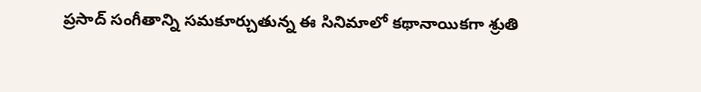ప్రసాద్ సంగీతాన్ని సమకూర్చుతున్న ఈ సినిమాలో కథానాయికగా శ్రుతి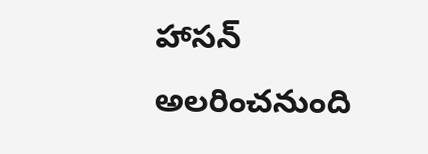హాసన్ అలరించనుంది